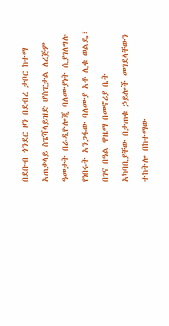በደቡብ ጎንደር ዞን በደብረ ታቦር ከተማ አጠቃላይ ስፔሻላይዝድ ሆስፒታል ለረጅም ዓመታት በራዲዮሎጂ ባለሙያነት ሲያገለግሉ የነበሩት አንጋፋው ባለሙያ አቶ ሊቁ ወልዴ፣ በገና በዓል ዋዜማ በመኖሪያ ቤት አካባቢያቸው በታጠቁ ኃይሎች መገደላቸውን ተከትሎ በከተማው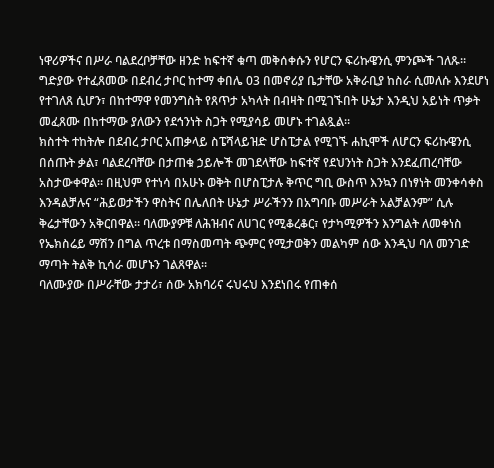ነዋሪዎችና በሥራ ባልደረቦቻቸው ዘንድ ከፍተኛ ቁጣ መቅሰቀሱን የሆርን ፍሪኩዌንሲ ምንጮች ገለጹ።
ግድያው የተፈጸመው በደብረ ታቦር ከተማ ቀበሌ 03 በመኖሪያ ቤታቸው አቅራቢያ ከስራ ሲመለሱ እንደሆነ የተገለጸ ሲሆን፣ በከተማዋ የመንግስት የጸጥታ አካላት በብዛት በሚገኙበት ሁኔታ እንዲህ አይነት ጥቃት መፈጸሙ በከተማው ያለውን የደኅንነት ስጋት የሚያሳይ መሆኑ ተገልጿል።
ክስተት ተከትሎ በደብረ ታቦር አጠቃላይ ስፔሻላይዝድ ሆስፒታል የሚገኙ ሐኪሞች ለሆርን ፍሪኩዌንሲ በሰጡት ቃል፣ ባልደረባቸው በታጠቁ ኃይሎች መገደላቸው ከፍተኛ የደህንነት ስጋት እንደፈጠረባቸው አስታውቀዋል። በዚህም የተነሳ በአሁኑ ወቅት በሆስፒታሉ ቅጥር ግቢ ውስጥ እንኳን በነፃነት መንቀሳቀስ እንዳልቻሉና “ሕይወታችን ዋስትና በሌለበት ሁኔታ ሥራችንን በአግባቡ መሥራት አልቻልንም” ሲሉ ቅሬታቸውን አቅርበዋል። ባለሙያዎቹ ለሕዝብና ለሀገር የሚቆረቆር፣ የታካሚዎችን እንግልት ለመቀነስ የኤክስሬይ ማሽን በግል ጥረቱ በማስመጣት ጭምር የሚታወቅን መልካም ሰው እንዲህ ባለ መንገድ ማጣት ትልቅ ኪሳራ መሆኑን ገልጸዋል።
ባለሙያው በሥራቸው ታታሪ፣ ሰው አክባሪና ሩህሩህ እንደነበሩ የጠቀሰ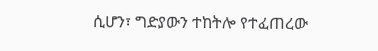ሲሆን፣ ግድያውን ተከትሎ የተፈጠረው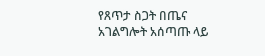የጸጥታ ስጋት በጤና አገልግሎት አሰጣጡ ላይ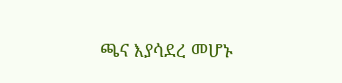ጫና እያሳደረ መሆኑ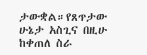ታውቋል።የጸጥታው ሁኔታ አስጊና በዚሁ ከቀጠለ ስራ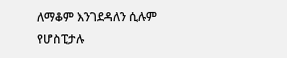ለማቆም እንገደዳለን ሲሉም የሆስፒታሉ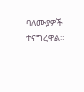ባለሙያዎች ተናግረዋል።